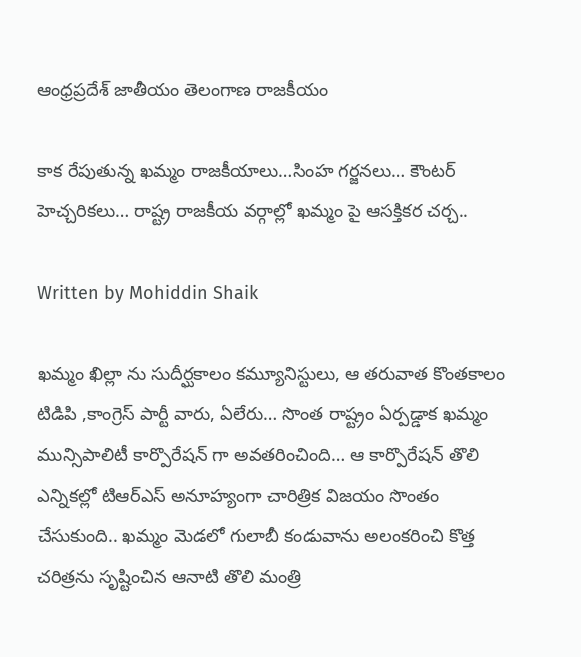ఆంధ్రప్రదేశ్ జాతీయం తెలంగాణ రాజకీయం

కాక రేపుతున్న ఖమ్మం రాజకీయాలు…సింహ గర్జనలు… కౌంటర్ హెచ్చరికలు… రాష్ట్ర రాజకీయ వర్గాల్లో ఖమ్మం పై ఆసక్తికర చర్చ..

Written by Mohiddin Shaik

ఖమ్మం ఖిల్లా ను సుదీర్ఘకాలం కమ్యూనిస్టులు, ఆ తరువాత కొంతకాలం టిడిపి ,కాంగ్రెస్ పార్టీ వారు, ఏలేరు… సొంత రాష్ట్రం ఏర్పడ్డాక ఖమ్మం మున్సిపాలిటీ కార్పొరేషన్ గా అవతరించింది… ఆ కార్పొరేషన్ తొలి ఎన్నికల్లో టిఆర్ఎస్ అనూహ్యంగా చారిత్రిక విజయం సొంతం చేసుకుంది.. ఖమ్మం మెడలో గులాబీ కండువాను అలంకరించి కొత్త చరిత్రను సృష్టించిన ఆనాటి తొలి మంత్రి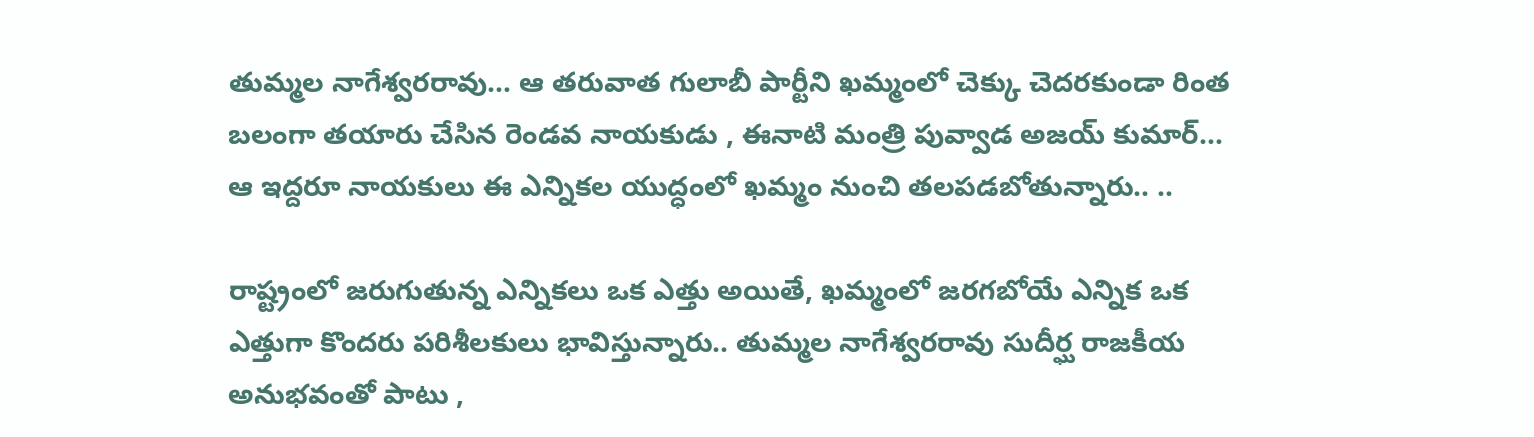తుమ్మల నాగేశ్వరరావు… ఆ తరువాత గులాబీ పార్టీని ఖమ్మంలో చెక్కు చెదరకుండా రింత బలంగా తయారు చేసిన రెండవ నాయకుడు , ఈనాటి మంత్రి పువ్వాడ అజయ్ కుమార్…
ఆ ఇద్దరూ నాయకులు ఈ ఎన్నికల యుద్ధంలో ఖమ్మం నుంచి తలపడబోతున్నారు.. ..

రాష్ట్రంలో జరుగుతున్న ఎన్నికలు ఒక ఎత్తు అయితే, ఖమ్మంలో జరగబోయే ఎన్నిక ఒక ఎత్తుగా కొందరు పరిశీలకులు భావిస్తున్నారు.. తుమ్మల నాగేశ్వరరావు సుదీర్ఘ రాజకీయ అనుభవంతో పాటు ,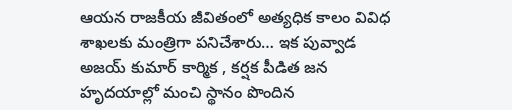ఆయన రాజకీయ జీవితంలో అత్యధిక కాలం వివిధ శాఖలకు మంత్రిగా పనిచేశారు… ఇక పువ్వాడ అజయ్ కుమార్ కార్మిక , కర్షక పీడిత జన హృదయాల్లో మంచి స్థానం పొందిన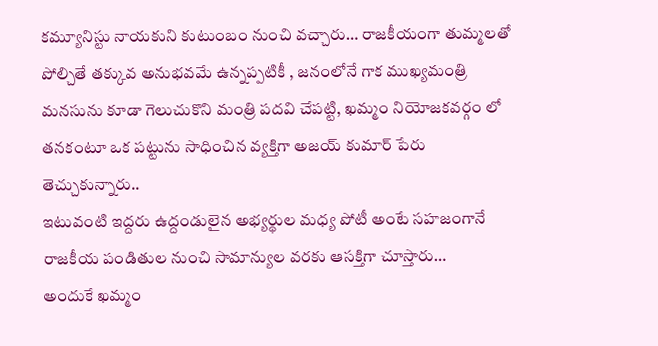కమ్యూనిస్టు నాయకుని కుటుంబం నుంచి వచ్చారు… రాజకీయంగా తుమ్మలతో పోల్చితే తక్కువ అనుభవమే ఉన్నప్పటికీ , జనంలోనే గాక ముఖ్యమంత్రి మనసును కూడా గెలుచుకొని మంత్రి పదవి చేపట్టి, ఖమ్మం నియోజకవర్గం లో తనకంటూ ఒక పట్టును సాధించిన వ్యక్తిగా అజయ్ కుమార్ పేరు తెచ్చుకున్నారు..
ఇటువంటి ఇద్దరు ఉద్దండులైన అభ్యర్థుల మధ్య పోటీ అంటే సహజంగానే రాజకీయ పండితుల నుంచి సామాన్యుల వరకు ఆసక్తిగా చూస్తారు…
అందుకే ఖమ్మం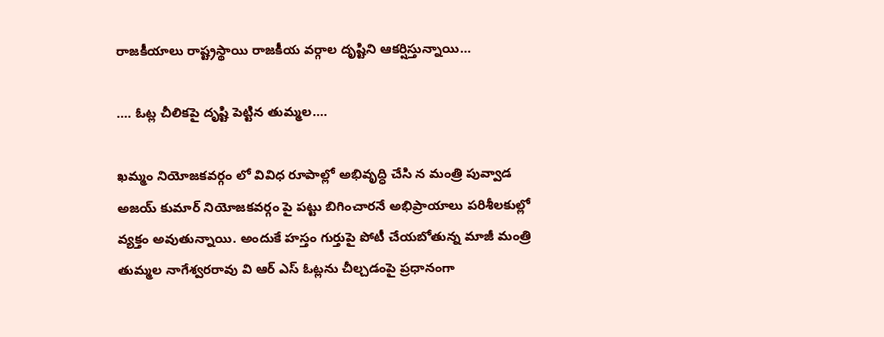రాజకీయాలు రాష్ట్రస్థాయి రాజకీయ వర్గాల దృష్టిని ఆకర్షిస్తున్నాయి…

…. ఓట్ల చీలికపై దృష్టి పెట్టిన తుమ్మల….

ఖమ్మం నియోజకవర్గం లో వివిధ రూపాల్లో అభివృద్ధి చేసి న మంత్రి పువ్వాడ అజయ్ కుమార్ నియోజకవర్గం పై పట్టు బిగించారనే అభిప్రాయాలు పరిశీలకుల్లో వ్యక్తం అవుతున్నాయి. అందుకే హస్తం గుర్తుపై పోటీ చేయబోతున్న మాజీ మంత్రి తుమ్మల నాగేశ్వరరావు వి ఆర్ ఎస్ ఓట్లను చీల్చడంపై ప్రధానంగా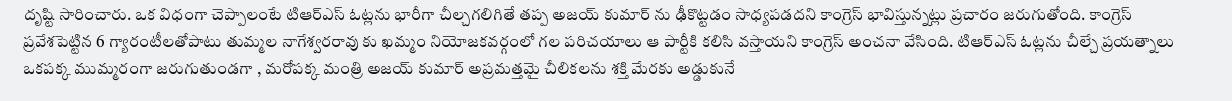దృష్టి సారించారు. ఒక విధంగా చెప్పాలంటే టిఆర్ఎస్ ఓట్లను భారీగా చీల్చగలిగితే తప్ప అజయ్ కుమార్ ను ఢీకొట్టడం సాధ్యపడదని కాంగ్రెస్ భావిస్తున్నట్లు ప్రచారం జరుగుతోంది. కాంగ్రెస్ ప్రవేశపెట్టిన 6 గ్యారంటీలతోపాటు తుమ్మల నాగేశ్వరరావు కు ఖమ్మం నియోజకవర్గంలో గల పరిచయాలు ఆ పార్టీకి కలిసి వస్తాయని కాంగ్రెస్ అంచనా వేసింది. టిఆర్ఎస్ ఓట్లను చీల్చే ప్రయత్నాలు ఒకపక్క ముమ్మరంగా జరుగుతుండగా , మరోపక్క మంత్రి అజయ్ కుమార్ అప్రమత్తమై చీలికలను శక్తి మేరకు అడ్డుకునే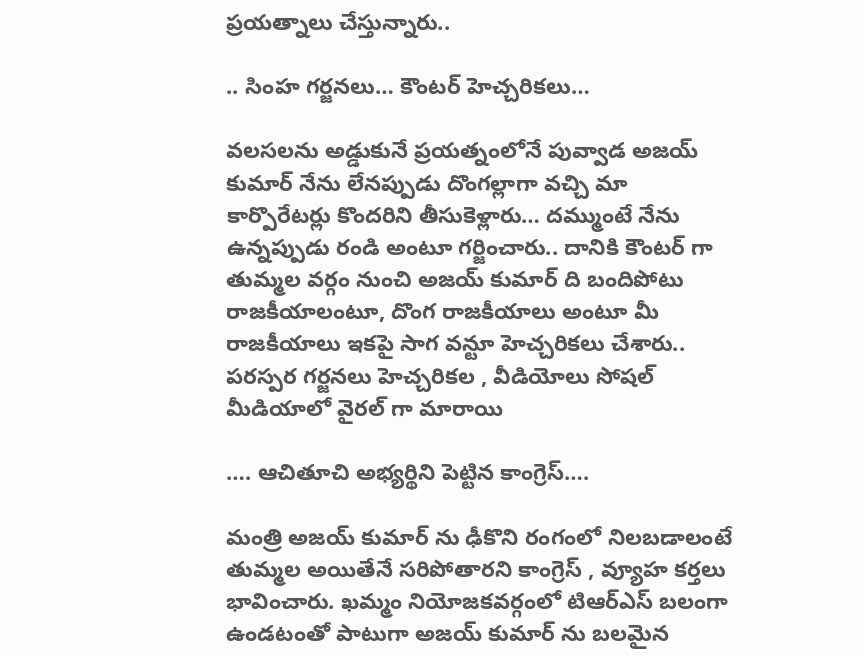ప్రయత్నాలు చేస్తున్నారు..

.. సింహ గర్జనలు… కౌంటర్ హెచ్చరికలు…

వలసలను అడ్డుకునే ప్రయత్నంలోనే పువ్వాడ అజయ్ కుమార్ నేను లేనప్పుడు దొంగల్లాగా వచ్చి మా కార్పొరేటర్లు కొందరిని తీసుకెళ్లారు… దమ్ముంటే నేను ఉన్నప్పుడు రండి అంటూ గర్జించారు.. దానికి కౌంటర్ గా తుమ్మల వర్గం నుంచి అజయ్ కుమార్ ది బందిపోటు రాజకీయాలంటూ, దొంగ రాజకీయాలు అంటూ మీ రాజకీయాలు ఇకపై సాగ వన్టూ హెచ్చరికలు చేశారు.. పరస్పర గర్జనలు హెచ్చరికల , వీడియోలు సోషల్ మీడియాలో వైరల్ గా మారాయి

…. ఆచితూచి అభ్యర్థిని పెట్టిన కాంగ్రెస్….

మంత్రి అజయ్ కుమార్ ను ఢీకొని రంగంలో నిలబడాలంటే తుమ్మల అయితేనే సరిపోతారని కాంగ్రెస్ , వ్యూహ కర్తలు భావించారు. ఖమ్మం నియోజకవర్గంలో టిఆర్ఎస్ బలంగా ఉండటంతో పాటుగా అజయ్ కుమార్ ను బలమైన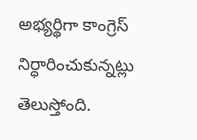అభ్యర్థిగా కాంగ్రెస్ నిర్ధారించుకున్నట్లు తెలుస్తోంది.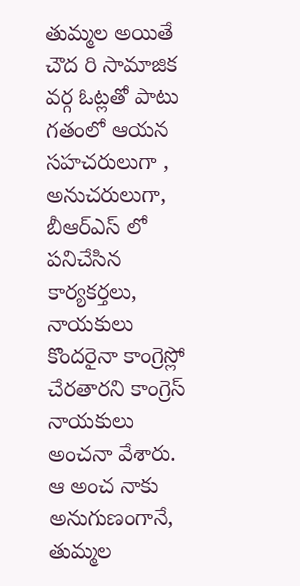తుమ్మల అయితే చౌద రి సామాజిక వర్గ ఓట్లతో పాటు గతంలో ఆయన సహచరులుగా , అనుచరులుగా, బీఆర్ఎస్ లో పనిచేసిన కార్యకర్తలు, నాయకులు కొందరైనా కాంగ్రెస్లో చేరతారని కాంగ్రెస్ నాయకులు అంచనా వేశారు. ఆ అంచ నాకు అనుగుణంగానే, తుమ్మల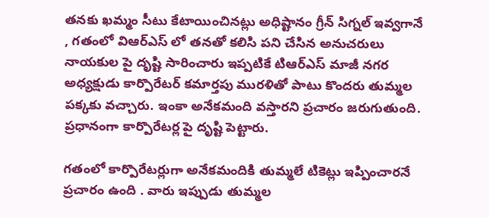తనకు ఖమ్మం సీటు కేటాయించినట్లు అధిష్టానం గ్రీన్ సిగ్నల్ ఇవ్వగానే , గతంలో విఆర్ఎస్ లో తనతో కలిసి పని చేసిన అనుచరులు నాయకుల పై దృష్టి సారించారు ఇప్పటికే టిఆర్ఎస్ మాజీ నగర అధ్యక్షుడు కార్పొరేటర్ కమార్తపు మురళితో పాటు కొందరు తుమ్మల పక్కకు వచ్చారు. ఇంకా అనేకమంది వస్తారని ప్రచారం జరుగుతుంది. ప్రధానంగా కార్పొరేటర్ల పై దృష్టి పెట్టారు.

గతంలో కార్పొరేటర్లుగా అనేకమందికి తుమ్మలే టికెట్లు ఇప్పించారనే ప్రచారం ఉంది . వారు ఇప్పుడు తుమ్మల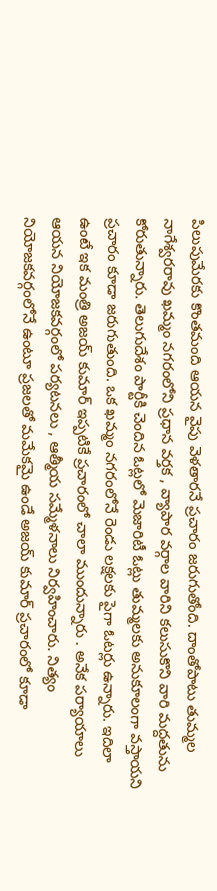పిలుపుమేరకు కొంతమంది ఆయన వైపు వెళతారనే ప్రచారం జరుగుతోంది. దాంతోపాటు తుమ్మల నాగేశ్వరరావు ఖమ్మం నగరంలోని ప్రధాన వర్తక , వ్యాపార వర్గాల వారిని కలుసుకొని వారి మద్దతును కోరుతున్నారు. తెలుగుదేశం పార్టీకి చెందిన ఓట్లలో మెజారిటీ ఓట్లు తుమ్మలకు అనుకూలంగా వస్తాయని ప్రచారం కూడా జరుగుతుంది. ఒక ఖమ్మం నగరంలోనే రెండు లక్షలకు పైగా ఓటర్లు ఉన్నారు. ఇదిలా ఉంటే ఇక మంత్రి అజయ్ కుమార్ ఇప్పటికే ప్రచారంలో చాలా ముందున్నారు . అనేక పర్యాయాలు ఆయన నియోజకవర్గంలో పర్యటనలు , ఆత్మీయ సమ్మేళనాలు నిర్వహించారు. నిత్యం నియోజకవర్గంలోనే ఉంటూ ప్రజలతో మమేకమై ఉండే అజయ్ కుమార్ ప్రచారంలో కూడా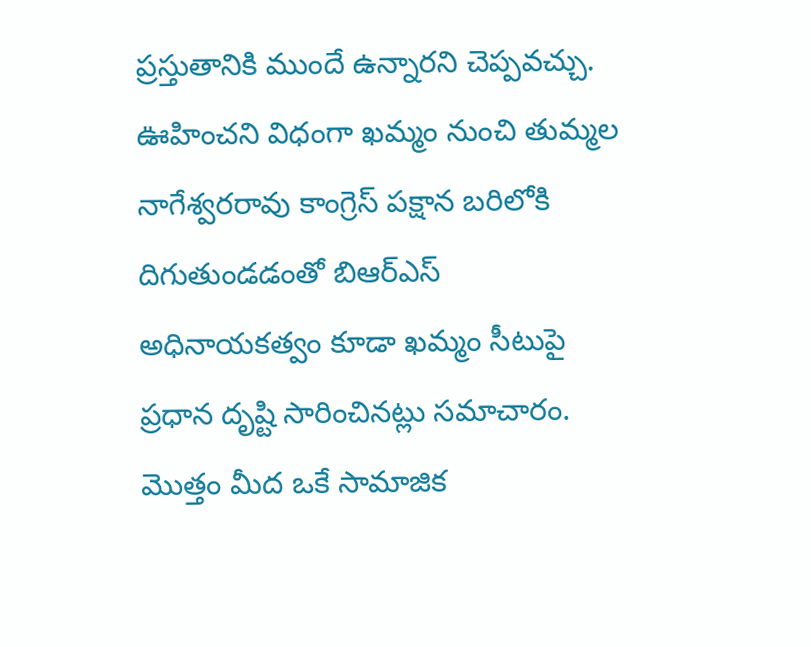ప్రస్తుతానికి ముందే ఉన్నారని చెప్పవచ్చు. ఊహించని విధంగా ఖమ్మం నుంచి తుమ్మల నాగేశ్వరరావు కాంగ్రెస్ పక్షాన బరిలోకి దిగుతుండడంతో బిఆర్ఎస్ అధినాయకత్వం కూడా ఖమ్మం సీటుపై ప్రధాన దృష్టి సారించినట్లు సమాచారం. మొత్తం మీద ఒకే సామాజిక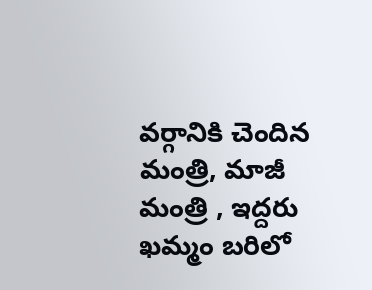వర్గానికి చెందిన మంత్రి, మాజీ మంత్రి , ఇద్దరు ఖమ్మం బరిలో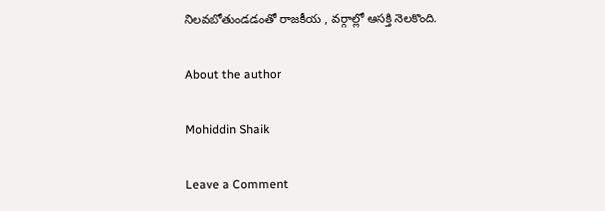నిలవబోతుండడంతో రాజకీయ , వర్గాల్లో ఆసక్తి నెలకొంది.

About the author

Mohiddin Shaik

Leave a Comment